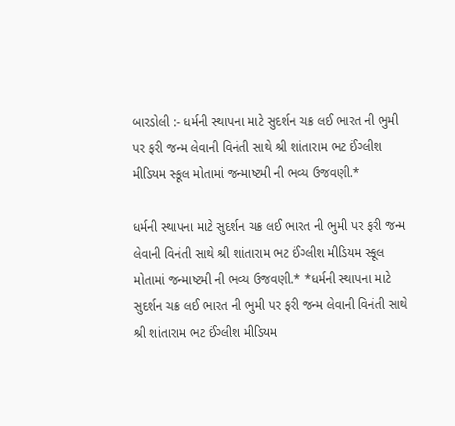બારડોલી :- ધર્મની સ્થાપના માટે સુદર્શન ચક્ર લઈ ભારત ની ભુમી પર ફરી જન્મ લેવાની વિનંતી સાથે શ્રી શાંતારામ ભટ ઈંગ્લીશ મીડિયમ સ્કૂલ મોતામાં જન્માષ્ટમી ની ભવ્ય ઉજવણી.*

ધર્મની સ્થાપના માટે સુદર્શન ચક્ર લઈ ભારત ની ભુમી પર ફરી જન્મ લેવાની વિનંતી સાથે શ્રી શાંતારામ ભટ ઈંગ્લીશ મીડિયમ સ્કૂલ મોતામાં જન્માષ્ટમી ની ભવ્ય ઉજવણી.* *ધર્મની સ્થાપના માટે સુદર્શન ચક્ર લઈ ભારત ની ભુમી પર ફરી જન્મ લેવાની વિનંતી સાથે શ્રી શાંતારામ ભટ ઈંગ્લીશ મીડિયમ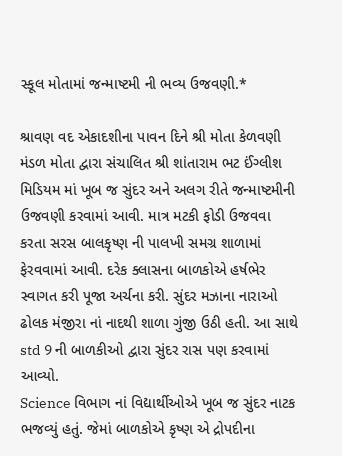સ્કૂલ મોતામાં જન્માષ્ટમી ની ભવ્ય ઉજવણી.*

શ્રાવણ વદ એકાદશીના પાવન દિને શ્રી મોતા કેળવણી મંડળ મોતા દ્વારા સંચાલિત શ્રી શાંતારામ ભટ ઈંગ્લીશ મિડિયમ માં ખૂબ જ સુંદર અને અલગ રીતે જન્માષ્ટમીની ઉજવણી કરવામાં આવી. માત્ર મટકી ફોડી ઉજવવા કરતા સરસ બાલકૃષ્ણ ની પાલખી સમગ્ર શાળામાં ફેરવવામાં આવી. દરેક ક્લાસના બાળકોએ હર્ષભેર સ્વાગત કરી પૂજા અર્ચના કરી. સુંદર મઝાના નારાઓ ઢોલક મંજીરા નાં નાદથી શાળા ગુંજી ઉઠી હતી. આ સાથે std 9 ની બાળકીઓ દ્વારા સુંદર રાસ પણ કરવામાં આવ્યો.
Science વિભાગ નાં વિદ્યાર્થીઓએ ખૂબ જ સુંદર નાટક ભજવ્યું હતું. જેમાં બાળકોએ કૃષ્ણ એ દ્રોપદીના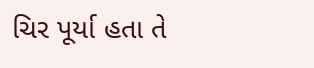ચિર પૂર્યા હતા તે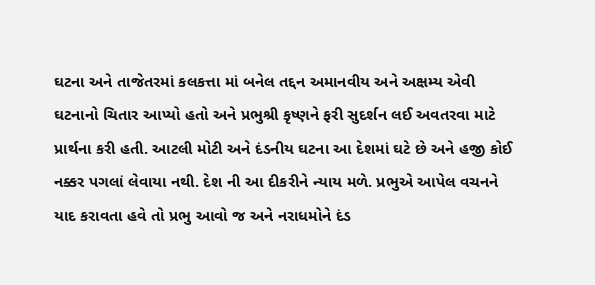ઘટના અને તાજેતરમાં કલકત્તા માં બનેલ તદ્દન અમાનવીય અને અક્ષમ્ય એવી ઘટનાનો ચિતાર આપ્યો હતો અને પ્રભુશ્રી કૃષ્ણને ફરી સુદર્શન લઈ અવતરવા માટે પ્રાર્થના કરી હતી. આટલી મોટી અને દંડનીય ઘટના આ દેશમાં ઘટે છે અને હજી કોઈ નક્કર પગલાં લેવાયા નથી. દેશ ની આ દીકરીને ન્યાય મળે. પ્રભુએ આપેલ વચનને યાદ કરાવતા હવે તો પ્રભુ આવો જ અને નરાધમોને દંડ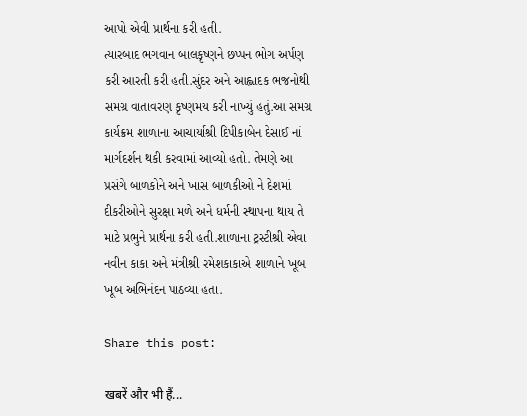આપો એવી પ્રાર્થના કરી હતી.
ત્યારબાદ ભગવાન બાલકૃષ્ણને છપ્પન ભોગ અર્પણ કરી આરતી કરી હતી.સુંદર અને આહ્લાદક ભજનોથી સમગ્ર વાતાવરણ કૃષ્ણમય કરી નાખ્યું હતું.આ સમગ્ર કાર્યક્રમ શાળાના આચાર્યાશ્રી દિપીકાબેન દેસાઈ નાં માર્ગદર્શન થકી કરવામાં આવ્યો હતો. તેમણે આ પ્રસંગે બાળકોને અને ખાસ બાળકીઓ ને દેશમાં દીકરીઓને સુરક્ષા મળે અને ધર્મની સ્થાપના થાય તે માટે પ્રભુને પ્રાર્થના કરી હતી.શાળાના ટ્રસ્ટીશ્રી એવા નવીન કાકા અને મંત્રીશ્રી રમેશકાકાએ શાળાને ખૂબ ખૂબ અભિનંદન પાઠવ્યા હતા.

Share this post:

खबरें और भी हैं...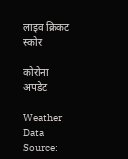लाइव क्रिकट स्कोर

कोरोना अपडेट

Weather Data Source: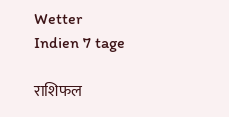Wetter Indien 7 tage

राशिफल